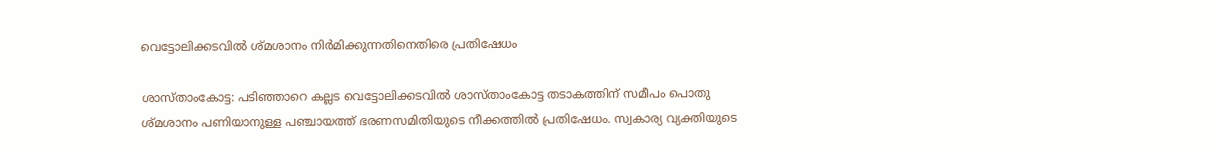വെട്ടോലിക്കടവിൽ ശ്മശാനം നിർമിക്കുന്നതിനെതിരെ പ്രതിഷേധം

ശാസ്താംകോട്ട: പടിഞ്ഞാറെ കല്ലട വെട്ടോലിക്കടവിൽ ശാസ്താംകോട്ട തടാകത്തിന് സമീപം പൊതു ശ്മശാനം പണിയാനുള്ള പഞ്ചായത്ത് ഭരണസമിതിയുടെ നീക്കത്തിൽ പ്രതിഷേധം. സ്വകാര്യ വ്യക്തിയുടെ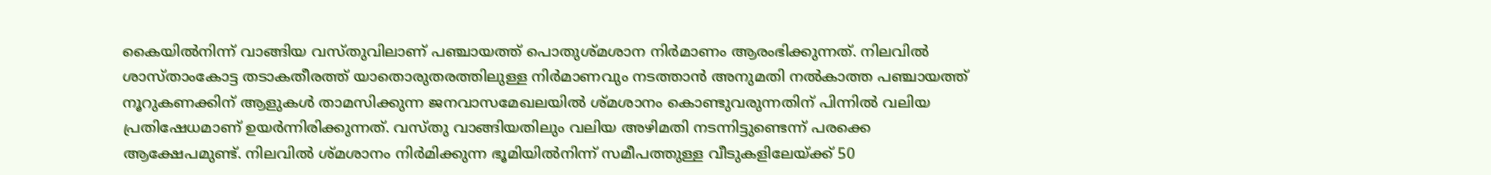കൈയിൽനിന്ന് വാങ്ങിയ വസ്തുവിലാണ് പഞ്ചായത്ത് പൊതുശ്മശാന നിർമാണം ആരംഭിക്കുന്നത്. നിലവിൽ ശാസ്താംകോട്ട തടാകതീരത്ത് യാതൊരുതരത്തിലുള്ള നിർമാണവും നടത്താൻ അനുമതി നൽകാത്ത പഞ്ചായത്ത് നൂറുകണക്കിന് ആളുകൾ താമസിക്കുന്ന ജനവാസമേഖലയിൽ ശ്മശാനം കൊണ്ടുവരുന്നതിന് പിന്നിൽ വലിയ പ്രതിഷേധമാണ് ഉയർന്നിരിക്കുന്നത്. വസ്തു വാങ്ങിയതിലും വലിയ അഴിമതി നടന്നിട്ടുണ്ടെന്ന് പരക്കെ ആക്ഷേപമുണ്ട്. നിലവിൽ ശ്മശാനം നിർമിക്കുന്ന ഭൂമിയിൽനിന്ന് സമീപത്തുള്ള വീടുകളിലേയ്ക്ക് 50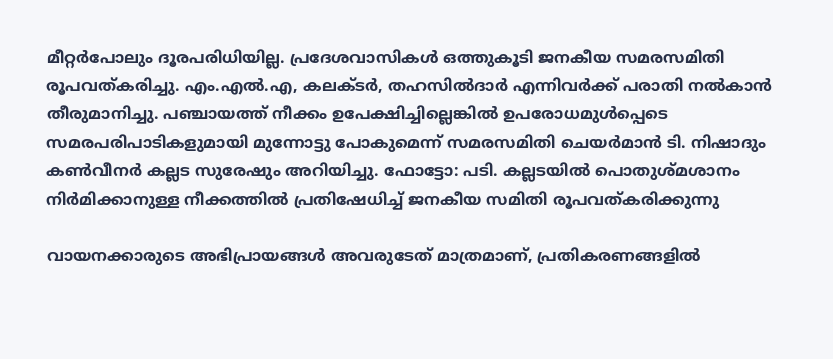മീറ്റർപോലും ദൂരപരിധിയില്ല. പ്രദേശവാസികൾ ഒത്തുകൂടി ജനകീയ സമരസമിതി രൂപവത്കരിച്ചു. എം.എൽ.എ, കലക്ടർ, തഹസിൽദാർ എന്നിവർക്ക് പരാതി നൽകാൻ തീരുമാനിച്ചു. പഞ്ചായത്ത് നീക്കം ഉപേക്ഷിച്ചില്ലെങ്കിൽ ഉപരോധമുൾപ്പെടെ സമരപരിപാടികളുമായി മുന്നോട്ടു പോകുമെന്ന് സമരസമിതി ചെയർമാൻ ടി. നിഷാദും കൺവീനർ കല്ലട സുരേഷും അറിയിച്ചു. ഫോട്ടോ: പടി. കല്ലടയിൽ പൊതുശ്മശാനം നിർമിക്കാനുള്ള നീക്കത്തിൽ പ്രതിഷേധിച്ച് ജനകീയ സമിതി രൂപവത്കരിക്കുന്നു

വായനക്കാരുടെ അഭിപ്രായങ്ങള്‍ അവരുടേത് മാത്രമാണ്, പ്രതികരണങ്ങളിൽ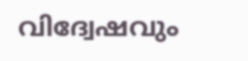വിദ്വേഷവും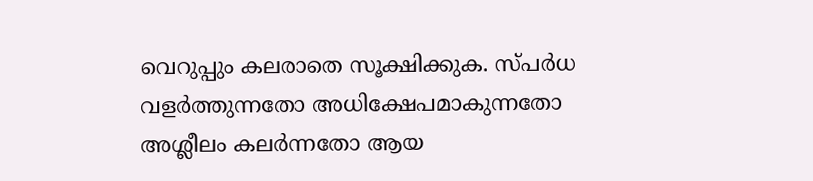വെറുപ്പും കലരാതെ സൂക്ഷിക്കുക. സ്പർധ വളർത്തുന്നതോ അധിക്ഷേപമാകുന്നതോ അശ്ലീലം കലർന്നതോ ആയ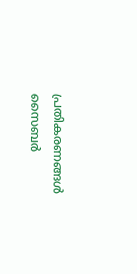പ്രതികരണങ്ങൾ സൈബർ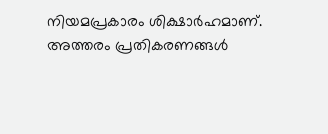നിയമപ്രകാരം ശിക്ഷാർഹമാണ്. അത്തരം പ്രതികരണങ്ങൾ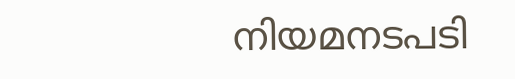നിയമനടപടി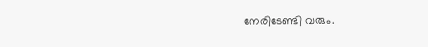നേരിടേണ്ടി വരും.